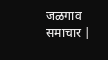जळगाव समाचार |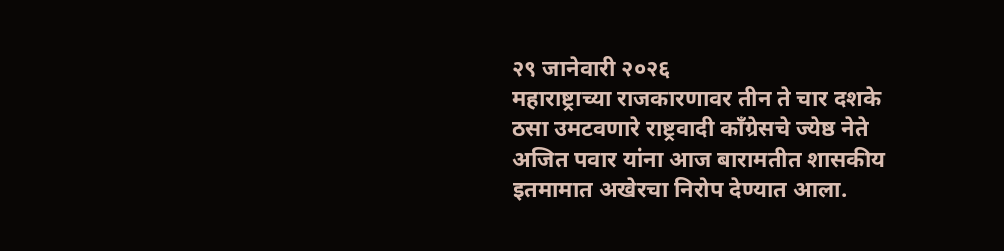२९ जानेवारी २०२६
महाराष्ट्राच्या राजकारणावर तीन ते चार दशके ठसा उमटवणारे राष्ट्रवादी काँग्रेसचे ज्येष्ठ नेते अजित पवार यांना आज बारामतीत शासकीय इतमामात अखेरचा निरोप देण्यात आला.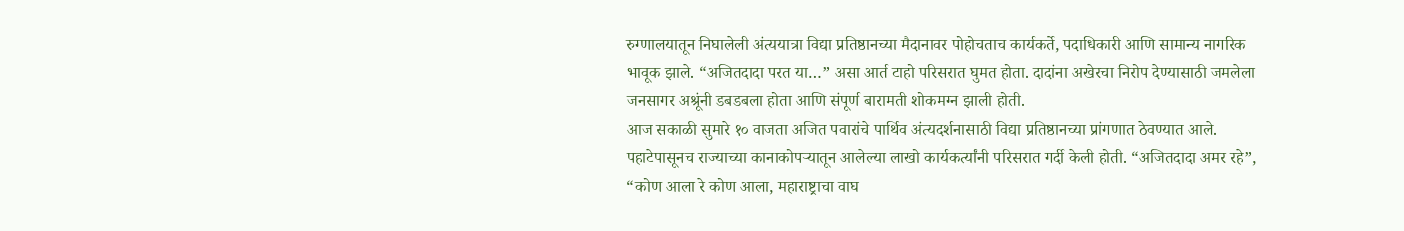रुग्णालयातून निघालेली अंत्ययात्रा विद्या प्रतिष्ठानच्या मैदानावर पोहोचताच कार्यकर्ते, पदाधिकारी आणि सामान्य नागरिक भावूक झाले. “अजितदादा परत या…” असा आर्त टाहो परिसरात घुमत होता. दादांना अखेरचा निरोप देण्यासाठी जमलेला जनसागर अश्रूंनी डबडबला होता आणि संपूर्ण बारामती शोकमग्न झाली होती.
आज सकाळी सुमारे १० वाजता अजित पवारांचे पार्थिव अंत्यदर्शनासाठी विद्या प्रतिष्ठानच्या प्रांगणात ठेवण्यात आले. पहाटेपासूनच राज्याच्या कानाकोपऱ्यातून आलेल्या लाखो कार्यकर्त्यांनी परिसरात गर्दी केली होती. “अजितदादा अमर रहे”, “कोण आला रे कोण आला, महाराष्ट्राचा वाघ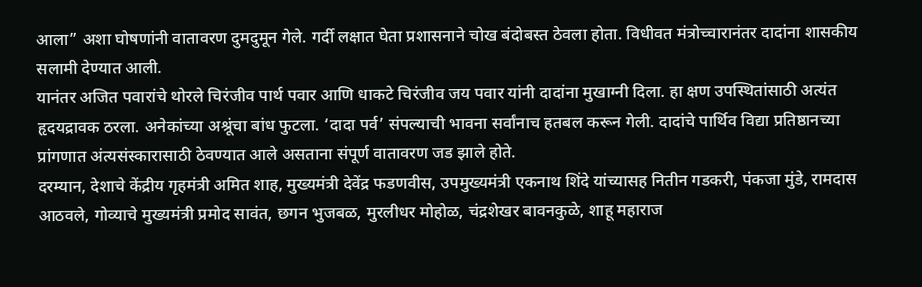आला” अशा घोषणांनी वातावरण दुमदुमून गेले. गर्दी लक्षात घेता प्रशासनाने चोख बंदोबस्त ठेवला होता. विधीवत मंत्रोच्चारानंतर दादांना शासकीय सलामी देण्यात आली.
यानंतर अजित पवारांचे थोरले चिरंजीव पार्थ पवार आणि धाकटे चिरंजीव जय पवार यांनी दादांना मुखाग्नी दिला. हा क्षण उपस्थितांसाठी अत्यंत हृदयद्रावक ठरला. अनेकांच्या अश्रूंचा बांध फुटला. ‘दादा पर्व’ संपल्याची भावना सर्वांनाच हतबल करून गेली. दादांचे पार्थिव विद्या प्रतिष्ठानच्या प्रांगणात अंत्यसंस्कारासाठी ठेवण्यात आले असताना संपूर्ण वातावरण जड झाले होते.
दरम्यान, देशाचे केंद्रीय गृहमंत्री अमित शाह, मुख्यमंत्री देवेंद्र फडणवीस, उपमुख्यमंत्री एकनाथ शिंदे यांच्यासह नितीन गडकरी, पंकजा मुंडे, रामदास आठवले, गोव्याचे मुख्यमंत्री प्रमोद सावंत, छगन भुजबळ, मुरलीधर मोहोळ, चंद्रशेखर बावनकुळे, शाहू महाराज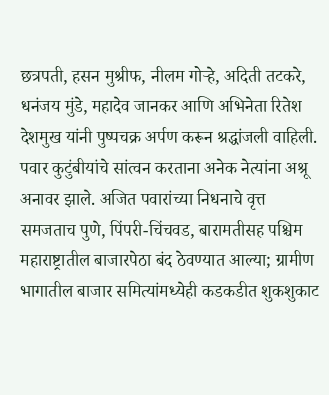छत्रपती, हसन मुश्रीफ, नीलम गोऱ्हे, अदिती तटकरे, धनंजय मुंडे, महादेव जानकर आणि अभिनेता रितेश देशमुख यांनी पुष्पचक्र अर्पण करून श्रद्धांजली वाहिली. पवार कुटुंबीयांचे सांत्वन करताना अनेक नेत्यांना अश्रू अनावर झाले. अजित पवारांच्या निधनाचे वृत्त समजताच पुणे, पिंपरी-चिंचवड, बारामतीसह पश्चिम महाराष्ट्रातील बाजारपेठा बंद ठेवण्यात आल्या; ग्रामीण भागातील बाजार समित्यांमध्येही कडकडीत शुकशुकाट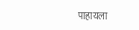पाहायला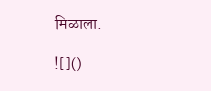मिळाला.

![]()